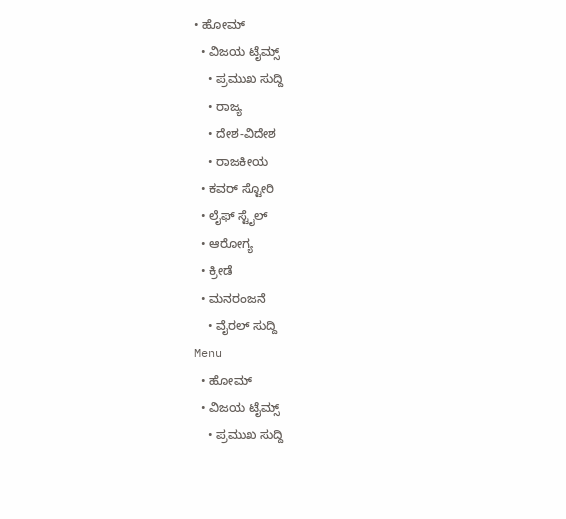• ಹೋಮ್
  • ವಿಜಯ ಟೈಮ್ಸ್‌
    • ಪ್ರಮುಖ ಸುದ್ದಿ
    • ರಾಜ್ಯ
    • ದೇಶ-ವಿದೇಶ
    • ರಾಜಕೀಯ
  • ಕವರ್‌ ಸ್ಟೋರಿ
  • ಲೈಫ್ ಸ್ಟೈಲ್
  • ಆರೋಗ್ಯ
  • ಕ್ರೀಡೆ
  • ಮನರಂಜನೆ
    • ವೈರಲ್ ಸುದ್ದಿ
Menu
  • ಹೋಮ್
  • ವಿಜಯ ಟೈಮ್ಸ್‌
    • ಪ್ರಮುಖ ಸುದ್ದಿ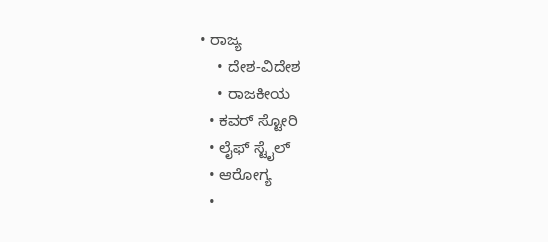• ರಾಜ್ಯ
    • ದೇಶ-ವಿದೇಶ
    • ರಾಜಕೀಯ
  • ಕವರ್‌ ಸ್ಟೋರಿ
  • ಲೈಫ್ ಸ್ಟೈಲ್
  • ಆರೋಗ್ಯ
  •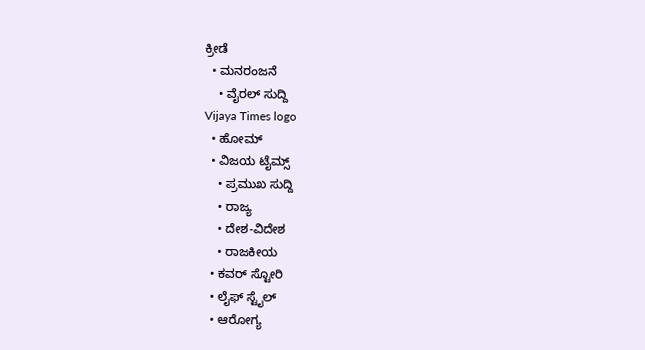ಕ್ರೀಡೆ
  • ಮನರಂಜನೆ
    • ವೈರಲ್ ಸುದ್ದಿ
Vijaya Times logo
  • ಹೋಮ್
  • ವಿಜಯ ಟೈಮ್ಸ್‌
    • ಪ್ರಮುಖ ಸುದ್ದಿ
    • ರಾಜ್ಯ
    • ದೇಶ-ವಿದೇಶ
    • ರಾಜಕೀಯ
  • ಕವರ್‌ ಸ್ಟೋರಿ
  • ಲೈಫ್ ಸ್ಟೈಲ್
  • ಆರೋಗ್ಯ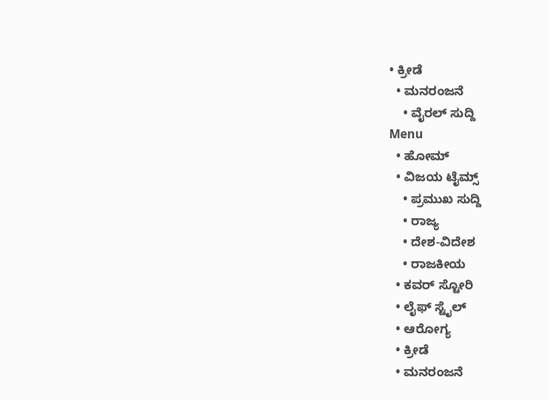• ಕ್ರೀಡೆ
  • ಮನರಂಜನೆ
    • ವೈರಲ್ ಸುದ್ದಿ
Menu
  • ಹೋಮ್
  • ವಿಜಯ ಟೈಮ್ಸ್‌
    • ಪ್ರಮುಖ ಸುದ್ದಿ
    • ರಾಜ್ಯ
    • ದೇಶ-ವಿದೇಶ
    • ರಾಜಕೀಯ
  • ಕವರ್‌ ಸ್ಟೋರಿ
  • ಲೈಫ್ ಸ್ಟೈಲ್
  • ಆರೋಗ್ಯ
  • ಕ್ರೀಡೆ
  • ಮನರಂಜನೆ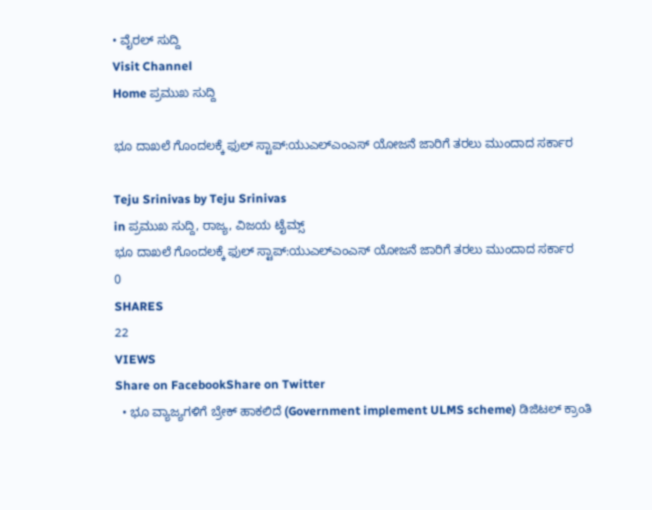• ವೈರಲ್ ಸುದ್ದಿ
Visit Channel
Home ಪ್ರಮುಖ ಸುದ್ದಿ

ಭೂ ದಾಖಲೆ ಗೊಂದಲಕ್ಕೆ ಫುಲ್ ಸ್ಟಾಪ್:ಯುಎಲ್‌ಎಂಎಸ್‌ ಯೋಜನೆ ಜಾರಿಗೆ ತರಲು ಮುಂದಾದ ಸರ್ಕಾರ

Teju Srinivas by Teju Srinivas
in ಪ್ರಮುಖ ಸುದ್ದಿ, ರಾಜ್ಯ, ವಿಜಯ ಟೈಮ್ಸ್‌
ಭೂ ದಾಖಲೆ ಗೊಂದಲಕ್ಕೆ ಫುಲ್ ಸ್ಟಾಪ್:ಯುಎಲ್‌ಎಂಎಸ್‌ ಯೋಜನೆ ಜಾರಿಗೆ ತರಲು ಮುಂದಾದ ಸರ್ಕಾರ
0
SHARES
22
VIEWS
Share on FacebookShare on Twitter
  • ಭೂ ವ್ಯಾಜ್ಯಗಳಿಗೆ ಬ್ರೇಕ್ ಹಾಕಲಿದೆ (Government implement ULMS scheme) ಡಿಜಿಟಲ್ ಕ್ರಾಂತಿ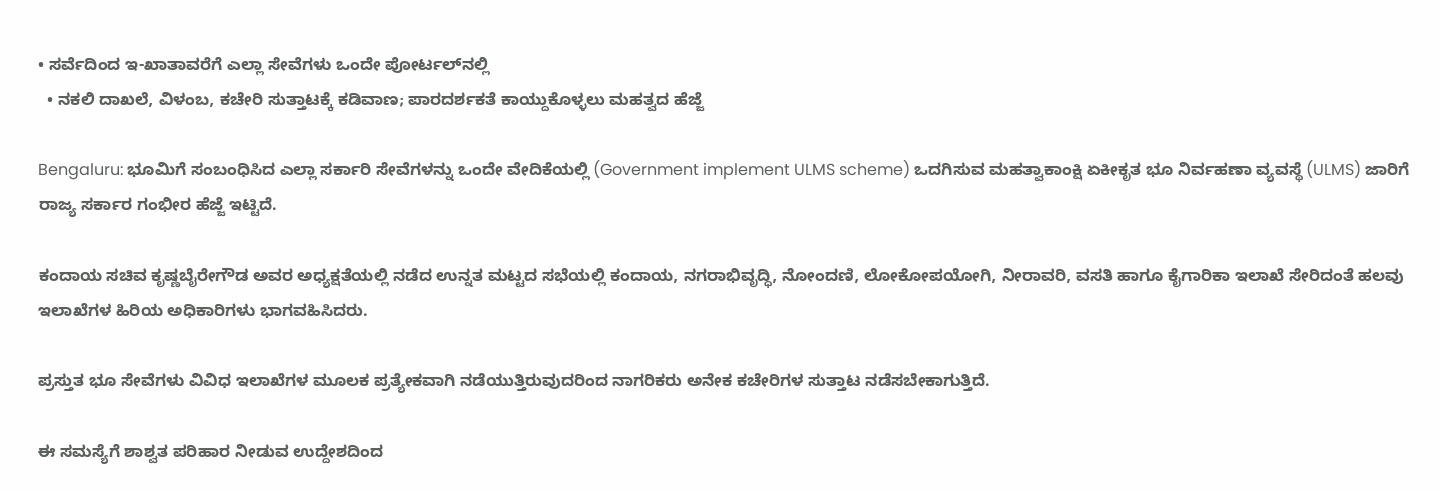• ಸರ್ವೆದಿಂದ ಇ-ಖಾತಾವರೆಗೆ ಎಲ್ಲಾ ಸೇವೆಗಳು ಒಂದೇ ಪೋರ್ಟಲ್‌ನಲ್ಲಿ
  • ನಕಲಿ ದಾಖಲೆ, ವಿಳಂಬ, ಕಚೇರಿ ಸುತ್ತಾಟಕ್ಕೆ ಕಡಿವಾಣ; ಪಾರದರ್ಶಕತೆ ಕಾಯ್ದುಕೊಳ್ಳಲು ಮಹತ್ವದ ಹೆಜ್ಜೆ

Bengaluru: ಭೂಮಿಗೆ ಸಂಬಂಧಿಸಿದ ಎಲ್ಲಾ ಸರ್ಕಾರಿ ಸೇವೆಗಳನ್ನು ಒಂದೇ ವೇದಿಕೆಯಲ್ಲಿ (Government implement ULMS scheme) ಒದಗಿಸುವ ಮಹತ್ವಾಕಾಂಕ್ಷಿ ಏಕೀಕೃತ ಭೂ ನಿರ್ವಹಣಾ ವ್ಯವಸ್ಥೆ (ULMS) ಜಾರಿಗೆ ರಾಜ್ಯ ಸರ್ಕಾರ ಗಂಭೀರ ಹೆಜ್ಜೆ ಇಟ್ಟಿದೆ.

ಕಂದಾಯ ಸಚಿವ ಕೃಷ್ಣಬೈರೇಗೌಡ ಅವರ ಅಧ್ಯಕ್ಷತೆಯಲ್ಲಿ ನಡೆದ ಉನ್ನತ ಮಟ್ಟದ ಸಭೆಯಲ್ಲಿ ಕಂದಾಯ, ನಗರಾಭಿವೃದ್ಧಿ, ನೋಂದಣಿ, ಲೋಕೋಪಯೋಗಿ, ನೀರಾವರಿ, ವಸತಿ ಹಾಗೂ ಕೈಗಾರಿಕಾ ಇಲಾಖೆ ಸೇರಿದಂತೆ ಹಲವು ಇಲಾಖೆಗಳ ಹಿರಿಯ ಅಧಿಕಾರಿಗಳು ಭಾಗವಹಿಸಿದರು.

ಪ್ರಸ್ತುತ ಭೂ ಸೇವೆಗಳು ವಿವಿಧ ಇಲಾಖೆಗಳ ಮೂಲಕ ಪ್ರತ್ಯೇಕವಾಗಿ ನಡೆಯುತ್ತಿರುವುದರಿಂದ ನಾಗರಿಕರು ಅನೇಕ ಕಚೇರಿಗಳ ಸುತ್ತಾಟ ನಡೆಸಬೇಕಾಗುತ್ತಿದೆ.

ಈ ಸಮಸ್ಯೆಗೆ ಶಾಶ್ವತ ಪರಿಹಾರ ನೀಡುವ ಉದ್ದೇಶದಿಂದ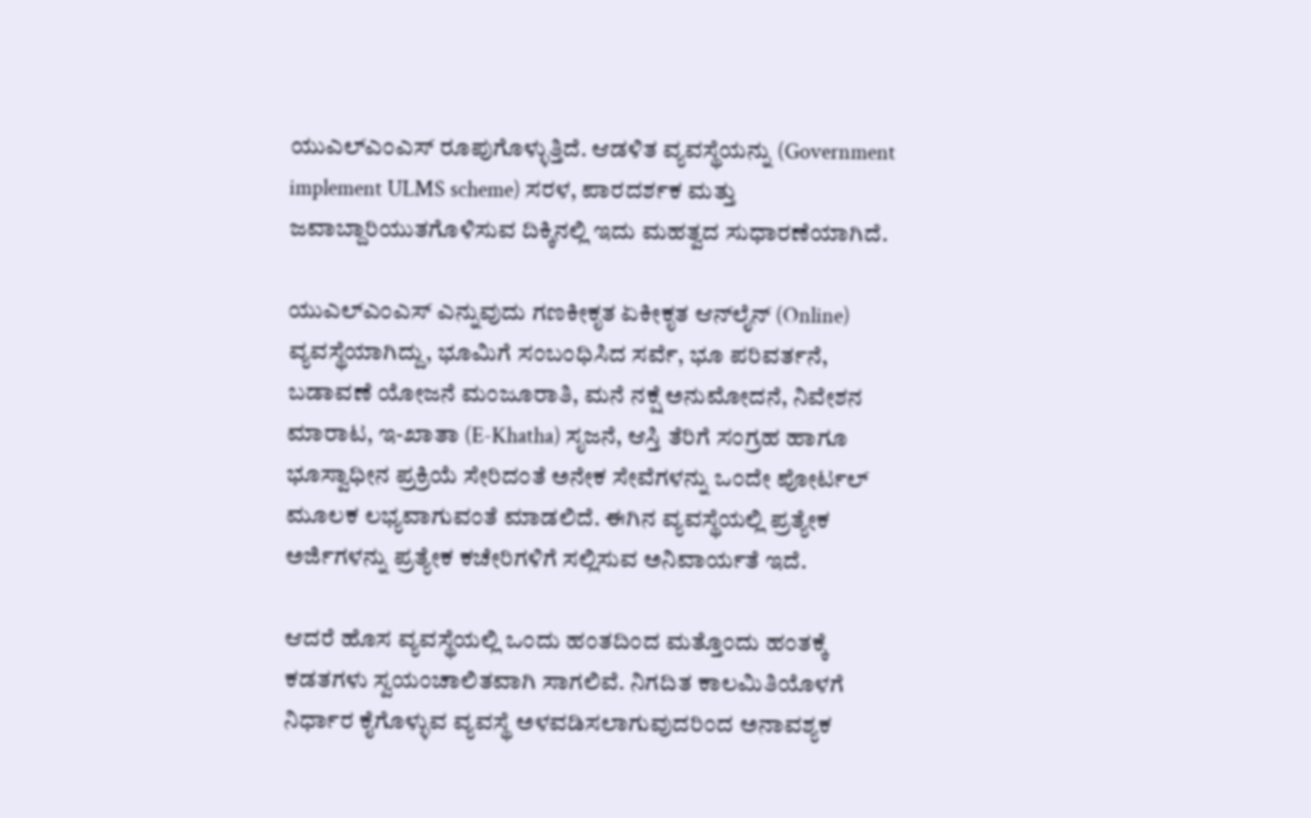ಯುಎಲ್‌ಎಂಎಸ್‌ ರೂಪುಗೊಳ್ಳುತ್ತಿದೆ. ಆಡಳಿತ ವ್ಯವಸ್ಥೆಯನ್ನು (Government implement ULMS scheme) ಸರಳ, ಪಾರದರ್ಶಕ ಮತ್ತು ಜವಾಬ್ದಾರಿಯುತಗೊಳಿಸುವ ದಿಕ್ಕಿನಲ್ಲಿ ಇದು ಮಹತ್ವದ ಸುಧಾರಣೆಯಾಗಿದೆ.

ಯುಎಲ್‌ಎಂಎಸ್‌ ಎನ್ನುವುದು ಗಣಕೀಕೃತ ಏಕೀಕೃತ ಆನ್‌ಲೈನ್‌ (Online) ವ್ಯವಸ್ಥೆಯಾಗಿದ್ದು, ಭೂಮಿಗೆ ಸಂಬಂಧಿಸಿದ ಸರ್ವೆ, ಭೂ ಪರಿವರ್ತನೆ, ಬಡಾವಣೆ ಯೋಜನೆ ಮಂಜೂರಾತಿ, ಮನೆ ನಕ್ಷೆ ಅನುಮೋದನೆ, ನಿವೇಶನ ಮಾರಾಟ, ಇ-ಖಾತಾ (E-Khatha) ಸೃಜನೆ, ಆಸ್ತಿ ತೆರಿಗೆ ಸಂಗ್ರಹ ಹಾಗೂ ಭೂಸ್ವಾಧೀನ ಪ್ರಕ್ರಿಯೆ ಸೇರಿದಂತೆ ಅನೇಕ ಸೇವೆಗಳನ್ನು ಒಂದೇ ಪೋರ್ಟಲ್‌ ಮೂಲಕ ಲಭ್ಯವಾಗುವಂತೆ ಮಾಡಲಿದೆ. ಈಗಿನ ವ್ಯವಸ್ಥೆಯಲ್ಲಿ ಪ್ರತ್ಯೇಕ ಅರ್ಜಿಗಳನ್ನು ಪ್ರತ್ಯೇಕ ಕಚೇರಿಗಳಿಗೆ ಸಲ್ಲಿಸುವ ಅನಿವಾರ್ಯತೆ ಇದೆ.

ಆದರೆ ಹೊಸ ವ್ಯವಸ್ಥೆಯಲ್ಲಿ ಒಂದು ಹಂತದಿಂದ ಮತ್ತೊಂದು ಹಂತಕ್ಕೆ ಕಡತಗಳು ಸ್ವಯಂಚಾಲಿತವಾಗಿ ಸಾಗಲಿವೆ. ನಿಗದಿತ ಕಾಲಮಿತಿಯೊಳಗೆ ನಿರ್ಧಾರ ಕೈಗೊಳ್ಳುವ ವ್ಯವಸ್ಥೆ ಅಳವಡಿಸಲಾಗುವುದರಿಂದ ಅನಾವಶ್ಯಕ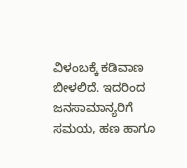ವಿಳಂಬಕ್ಕೆ ಕಡಿವಾಣ ಬೀಳಲಿದೆ. ಇದರಿಂದ ಜನಸಾಮಾನ್ಯರಿಗೆ ಸಮಯ, ಹಣ ಹಾಗೂ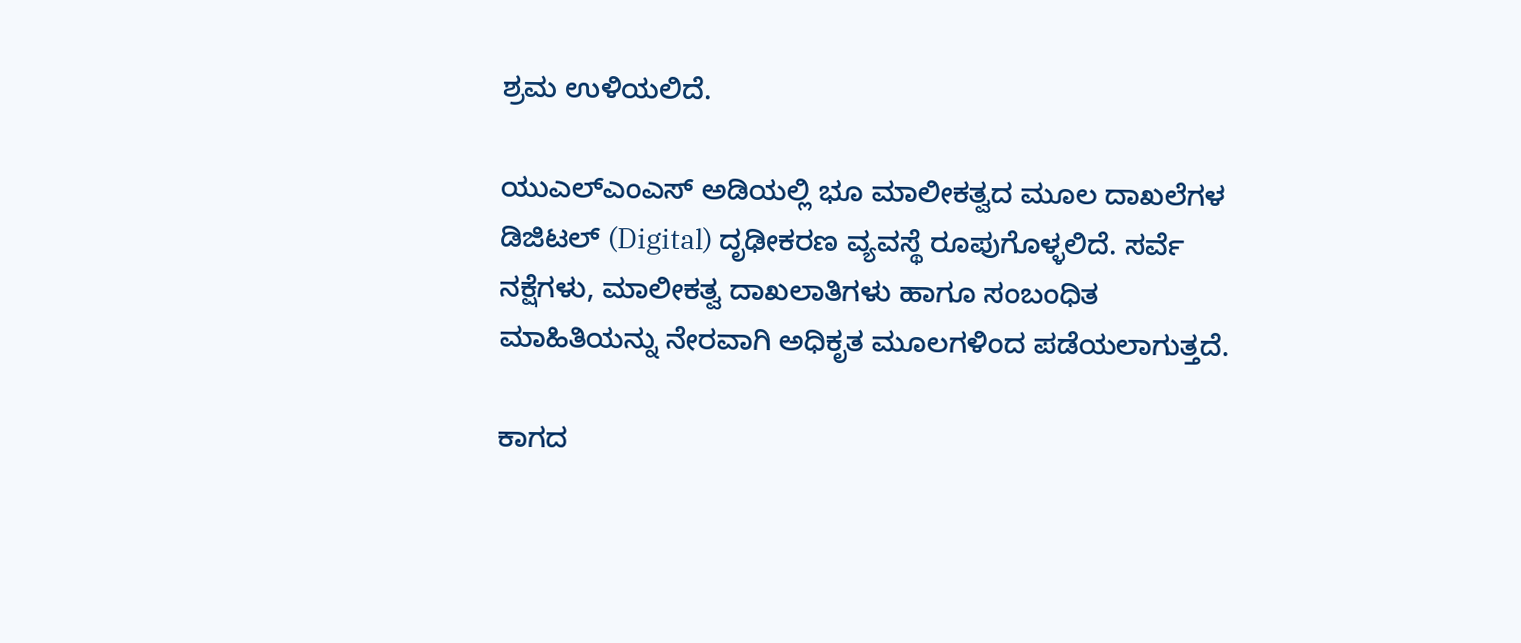ಶ್ರಮ ಉಳಿಯಲಿದೆ.

ಯುಎಲ್‌ಎಂಎಸ್‌ ಅಡಿಯಲ್ಲಿ ಭೂ ಮಾಲೀಕತ್ವದ ಮೂಲ ದಾಖಲೆಗಳ ಡಿಜಿಟಲ್‌ (Digital) ದೃಢೀಕರಣ ವ್ಯವಸ್ಥೆ ರೂಪುಗೊಳ್ಳಲಿದೆ. ಸರ್ವೆ ನಕ್ಷೆಗಳು, ಮಾಲೀಕತ್ವ ದಾಖಲಾತಿಗಳು ಹಾಗೂ ಸಂಬಂಧಿತ ಮಾಹಿತಿಯನ್ನು ನೇರವಾಗಿ ಅಧಿಕೃತ ಮೂಲಗಳಿಂದ ಪಡೆಯಲಾಗುತ್ತದೆ.

ಕಾಗದ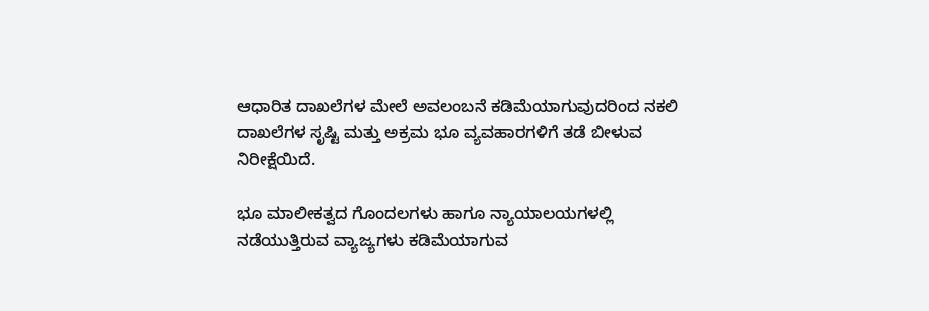ಆಧಾರಿತ ದಾಖಲೆಗಳ ಮೇಲೆ ಅವಲಂಬನೆ ಕಡಿಮೆಯಾಗುವುದರಿಂದ ನಕಲಿ ದಾಖಲೆಗಳ ಸೃಷ್ಟಿ ಮತ್ತು ಅಕ್ರಮ ಭೂ ವ್ಯವಹಾರಗಳಿಗೆ ತಡೆ ಬೀಳುವ ನಿರೀಕ್ಷೆಯಿದೆ.

ಭೂ ಮಾಲೀಕತ್ವದ ಗೊಂದಲಗಳು ಹಾಗೂ ನ್ಯಾಯಾಲಯಗಳಲ್ಲಿ ನಡೆಯುತ್ತಿರುವ ವ್ಯಾಜ್ಯಗಳು ಕಡಿಮೆಯಾಗುವ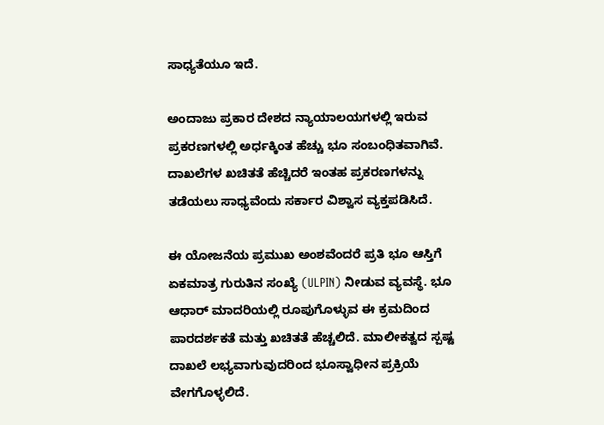ಸಾಧ್ಯತೆಯೂ ಇದೆ.

ಅಂದಾಜು ಪ್ರಕಾರ ದೇಶದ ನ್ಯಾಯಾಲಯಗಳಲ್ಲಿ ಇರುವ ಪ್ರಕರಣಗಳಲ್ಲಿ ಅರ್ಧಕ್ಕಿಂತ ಹೆಚ್ಚು ಭೂ ಸಂಬಂಧಿತವಾಗಿವೆ. ದಾಖಲೆಗಳ ಖಚಿತತೆ ಹೆಚ್ಚಿದರೆ ಇಂತಹ ಪ್ರಕರಣಗಳನ್ನು ತಡೆಯಲು ಸಾಧ್ಯವೆಂದು ಸರ್ಕಾರ ವಿಶ್ವಾಸ ವ್ಯಕ್ತಪಡಿಸಿದೆ.

ಈ ಯೋಜನೆಯ ಪ್ರಮುಖ ಅಂಶವೆಂದರೆ ಪ್ರತಿ ಭೂ ಆಸ್ತಿಗೆ ಏಕಮಾತ್ರ ಗುರುತಿನ ಸಂಖ್ಯೆ (ULPIN) ನೀಡುವ ವ್ಯವಸ್ಥೆ. ಭೂ ಆಧಾರ್‌ ಮಾದರಿಯಲ್ಲಿ ರೂಪುಗೊಳ್ಳುವ ಈ ಕ್ರಮದಿಂದ ಪಾರದರ್ಶಕತೆ ಮತ್ತು ಖಚಿತತೆ ಹೆಚ್ಚಲಿದೆ. ಮಾಲೀಕತ್ವದ ಸ್ಪಷ್ಟ ದಾಖಲೆ ಲಭ್ಯವಾಗುವುದರಿಂದ ಭೂಸ್ವಾಧೀನ ಪ್ರಕ್ರಿಯೆ ವೇಗಗೊಳ್ಳಲಿದೆ.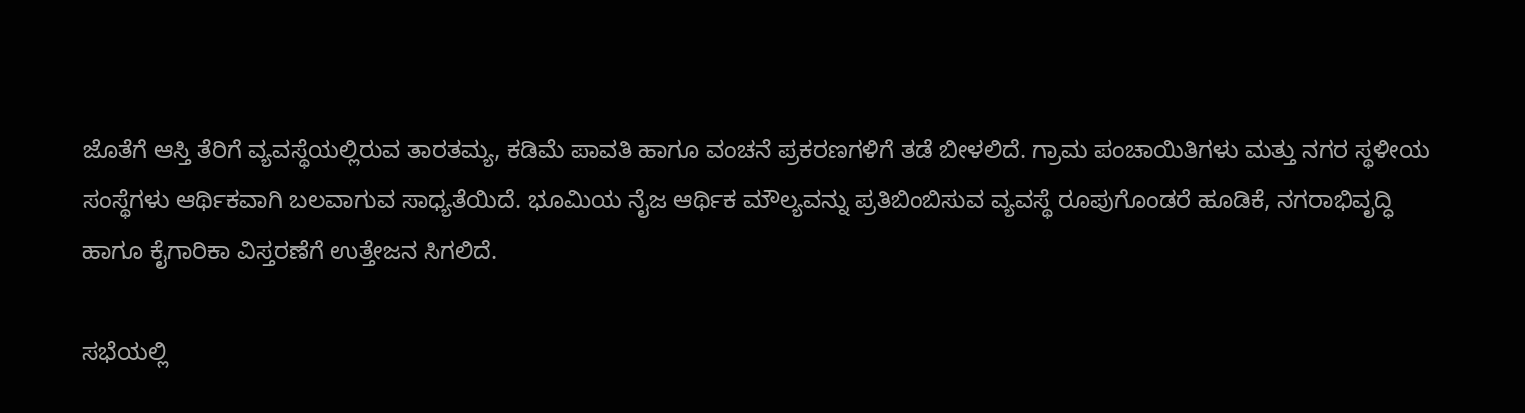ಜೊತೆಗೆ ಆಸ್ತಿ ತೆರಿಗೆ ವ್ಯವಸ್ಥೆಯಲ್ಲಿರುವ ತಾರತಮ್ಯ, ಕಡಿಮೆ ಪಾವತಿ ಹಾಗೂ ವಂಚನೆ ಪ್ರಕರಣಗಳಿಗೆ ತಡೆ ಬೀಳಲಿದೆ. ಗ್ರಾಮ ಪಂಚಾಯಿತಿಗಳು ಮತ್ತು ನಗರ ಸ್ಥಳೀಯ ಸಂಸ್ಥೆಗಳು ಆರ್ಥಿಕವಾಗಿ ಬಲವಾಗುವ ಸಾಧ್ಯತೆಯಿದೆ. ಭೂಮಿಯ ನೈಜ ಆರ್ಥಿಕ ಮೌಲ್ಯವನ್ನು ಪ್ರತಿಬಿಂಬಿಸುವ ವ್ಯವಸ್ಥೆ ರೂಪುಗೊಂಡರೆ ಹೂಡಿಕೆ, ನಗರಾಭಿವೃದ್ಧಿ ಹಾಗೂ ಕೈಗಾರಿಕಾ ವಿಸ್ತರಣೆಗೆ ಉತ್ತೇಜನ ಸಿಗಲಿದೆ.

ಸಭೆಯಲ್ಲಿ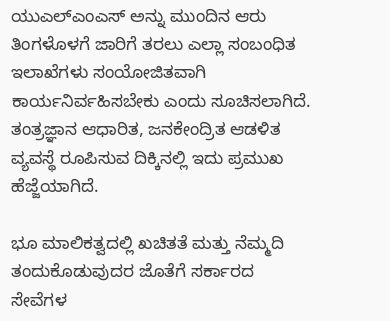ಯುಎಲ್‌ಎಂಎಸ್‌ ಅನ್ನು ಮುಂದಿನ ಆರು ತಿಂಗಳೊಳಗೆ ಜಾರಿಗೆ ತರಲು ಎಲ್ಲಾ ಸಂಬಂಧಿತ ಇಲಾಖೆಗಳು ಸಂಯೋಜಿತವಾಗಿ ಕಾರ್ಯನಿರ್ವಹಿಸಬೇಕು ಎಂದು ಸೂಚಿಸಲಾಗಿದೆ. ತಂತ್ರಜ್ಞಾನ ಆಧಾರಿತ, ಜನಕೇಂದ್ರಿತ ಆಡಳಿತ ವ್ಯವಸ್ಥೆ ರೂಪಿಸುವ ದಿಕ್ಕಿನಲ್ಲಿ ಇದು ಪ್ರಮುಖ ಹೆಜ್ಜೆಯಾಗಿದೆ.

ಭೂ ಮಾಲಿಕತ್ವದಲ್ಲಿ ಖಚಿತತೆ ಮತ್ತು ನೆಮ್ಮದಿ ತಂದುಕೊಡುವುದರ ಜೊತೆಗೆ ಸರ್ಕಾರದ ಸೇವೆಗಳ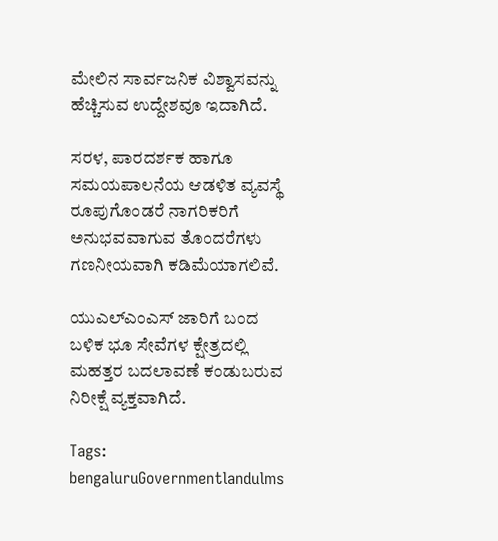ಮೇಲಿನ ಸಾರ್ವಜನಿಕ ವಿಶ್ವಾಸವನ್ನು ಹೆಚ್ಚಿಸುವ ಉದ್ದೇಶವೂ ಇದಾಗಿದೆ.

ಸರಳ, ಪಾರದರ್ಶಕ ಹಾಗೂ ಸಮಯಪಾಲನೆಯ ಆಡಳಿತ ವ್ಯವಸ್ಥೆ ರೂಪುಗೊಂಡರೆ ನಾಗರಿಕರಿಗೆ ಅನುಭವವಾಗುವ ತೊಂದರೆಗಳು ಗಣನೀಯವಾಗಿ ಕಡಿಮೆಯಾಗಲಿವೆ.

ಯುಎಲ್‌ಎಂಎಸ್‌ ಜಾರಿಗೆ ಬಂದ ಬಳಿಕ ಭೂ ಸೇವೆಗಳ ಕ್ಷೇತ್ರದಲ್ಲಿ ಮಹತ್ತರ ಬದಲಾವಣೆ ಕಂಡುಬರುವ ನಿರೀಕ್ಷೆ ವ್ಯಕ್ತವಾಗಿದೆ.

Tags: bengaluruGovernmentlandulms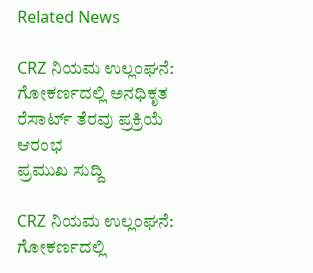Related News

CRZ ನಿಯಮ ಉಲ್ಲಂಘನೆ: ಗೋಕರ್ಣದಲ್ಲಿ ಅನಧಿಕೃತ ರೆಸಾರ್ಟ್ ತೆರವು ಪ್ರಕ್ರಿಯೆ ಆರಂಭ
ಪ್ರಮುಖ ಸುದ್ದಿ

CRZ ನಿಯಮ ಉಲ್ಲಂಘನೆ: ಗೋಕರ್ಣದಲ್ಲಿ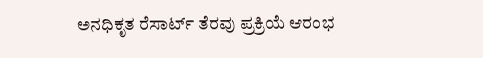ಅನಧಿಕೃತ ರೆಸಾರ್ಟ್ ತೆರವು ಪ್ರಕ್ರಿಯೆ ಆರಂಭ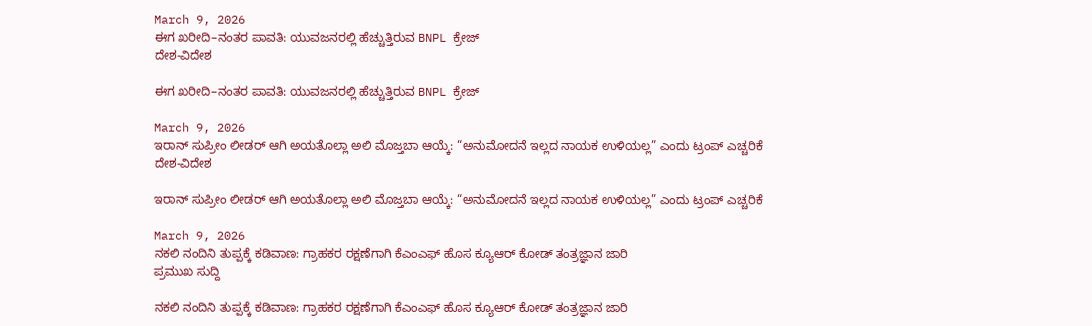March 9, 2026
ಈಗ ಖರೀದಿ–ನಂತರ ಪಾವತಿ: ಯುವಜನರಲ್ಲಿ ಹೆಚ್ಚುತ್ತಿರುವ BNPL ಕ್ರೇಜ್
ದೇಶ-ವಿದೇಶ

ಈಗ ಖರೀದಿ–ನಂತರ ಪಾವತಿ: ಯುವಜನರಲ್ಲಿ ಹೆಚ್ಚುತ್ತಿರುವ BNPL ಕ್ರೇಜ್

March 9, 2026
ಇರಾನ್ ಸುಪ್ರೀಂ ಲೀಡರ್ ಆಗಿ ಅಯತೊಲ್ಲಾ ಅಲಿ ಮೊಜ್ತಬಾ ಆಯ್ಕೆ: “ಅನುಮೋದನೆ ಇಲ್ಲದ ನಾಯಕ ಉಳಿಯಲ್ಲ” ಎಂದು ಟ್ರಂಪ್ ಎಚ್ಚರಿಕೆ
ದೇಶ-ವಿದೇಶ

ಇರಾನ್ ಸುಪ್ರೀಂ ಲೀಡರ್ ಆಗಿ ಅಯತೊಲ್ಲಾ ಅಲಿ ಮೊಜ್ತಬಾ ಆಯ್ಕೆ: “ಅನುಮೋದನೆ ಇಲ್ಲದ ನಾಯಕ ಉಳಿಯಲ್ಲ” ಎಂದು ಟ್ರಂಪ್ ಎಚ್ಚರಿಕೆ

March 9, 2026
ನಕಲಿ ನಂದಿನಿ ತುಪ್ಪಕ್ಕೆ ಕಡಿವಾಣ: ಗ್ರಾಹಕರ ರಕ್ಷಣೆಗಾಗಿ ಕೆಎಂಎಫ್ ಹೊಸ ಕ್ಯೂಆರ್ ಕೋಡ್ ತಂತ್ರಜ್ಞಾನ ಜಾರಿ
ಪ್ರಮುಖ ಸುದ್ದಿ

ನಕಲಿ ನಂದಿನಿ ತುಪ್ಪಕ್ಕೆ ಕಡಿವಾಣ: ಗ್ರಾಹಕರ ರಕ್ಷಣೆಗಾಗಿ ಕೆಎಂಎಫ್ ಹೊಸ ಕ್ಯೂಆರ್ ಕೋಡ್ ತಂತ್ರಜ್ಞಾನ ಜಾರಿ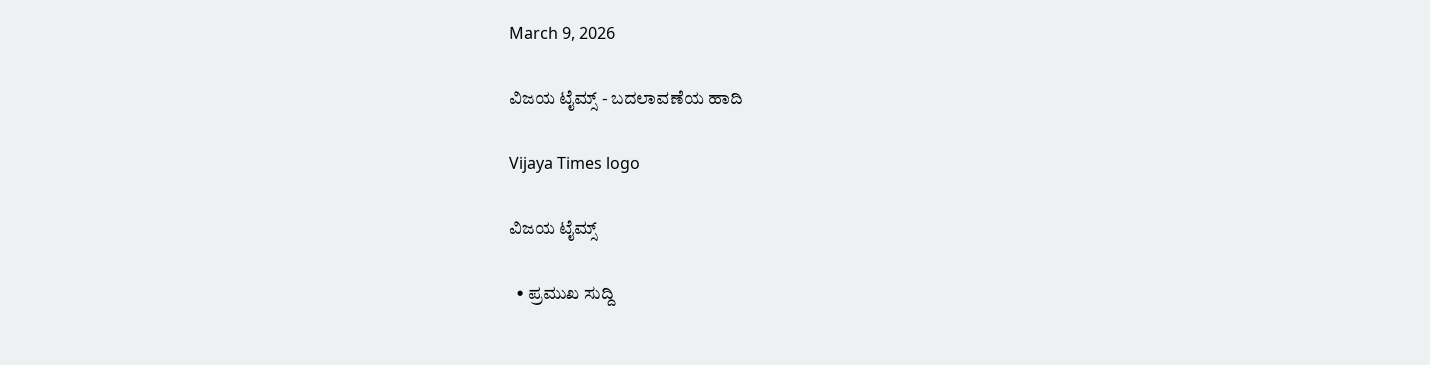March 9, 2026

ವಿಜಯ ಟೈಮ್ಸ್‌ - ಬದಲಾವಣೆಯ ಹಾದಿ

Vijaya Times logo

ವಿಜಯ ಟೈಮ್ಸ್‌

  • ಪ್ರಮುಖ ಸುದ್ದಿ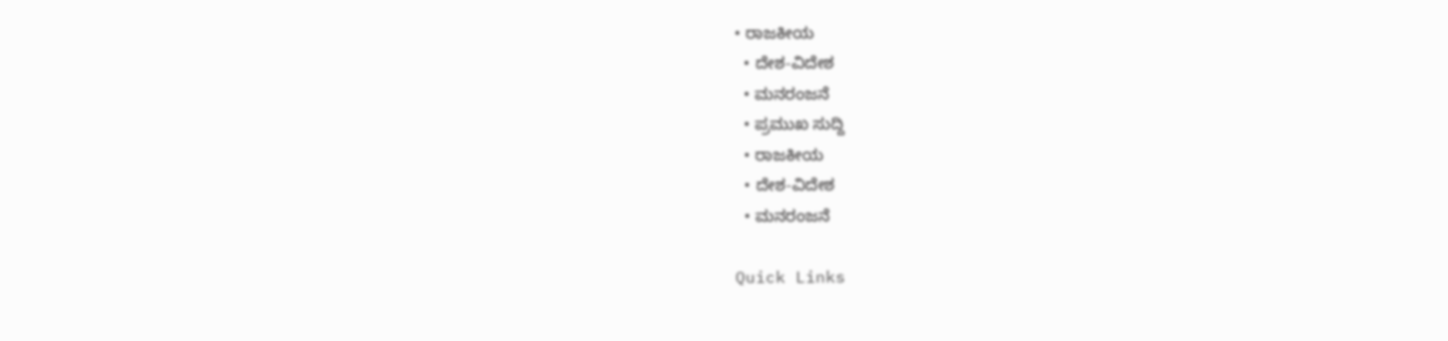• ರಾಜಕೀಯ
  • ದೇಶ-ವಿದೇಶ
  • ಮನರಂಜನೆ
  • ಪ್ರಮುಖ ಸುದ್ದಿ
  • ರಾಜಕೀಯ
  • ದೇಶ-ವಿದೇಶ
  • ಮನರಂಜನೆ

Quick Links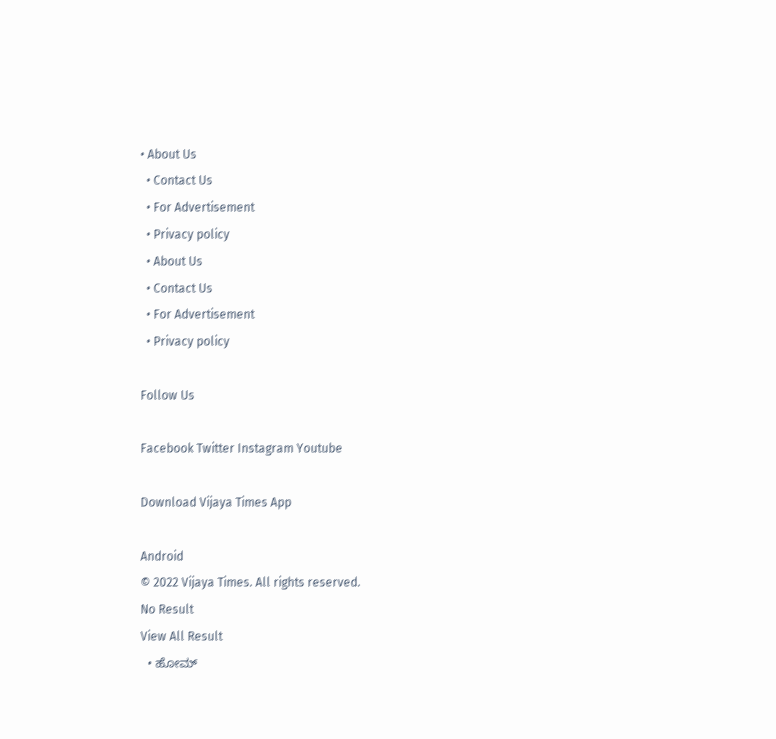• About Us
  • Contact Us
  • For Advertisement
  • Privacy policy
  • About Us
  • Contact Us
  • For Advertisement
  • Privacy policy

Follow Us

Facebook Twitter Instagram Youtube

Download Vijaya Times App

Android
© 2022 Vijaya Times. All rights reserved.
No Result
View All Result
  • ಹೋಮ್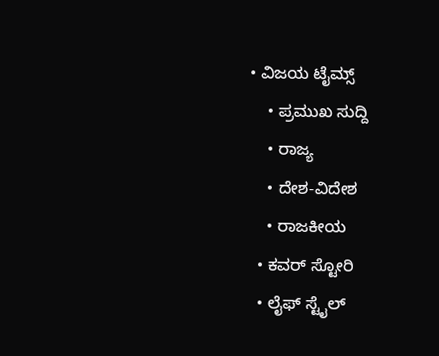• ವಿಜಯ ಟೈಮ್ಸ್‌
    • ಪ್ರಮುಖ ಸುದ್ದಿ
    • ರಾಜ್ಯ
    • ದೇಶ-ವಿದೇಶ
    • ರಾಜಕೀಯ
  • ಕವರ್‌ ಸ್ಟೋರಿ
  • ಲೈಫ್ ಸ್ಟೈಲ್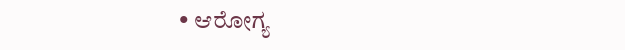• ಆರೋಗ್ಯ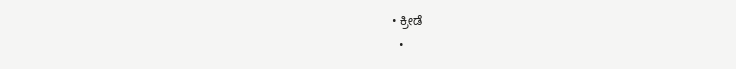• ಕ್ರೀಡೆ
  •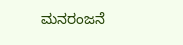ಮನರಂಜನೆ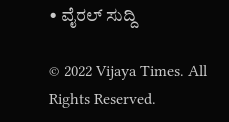• ವೈರಲ್ ಸುದ್ದಿ

© 2022 Vijaya Times. All Rights Reserved.